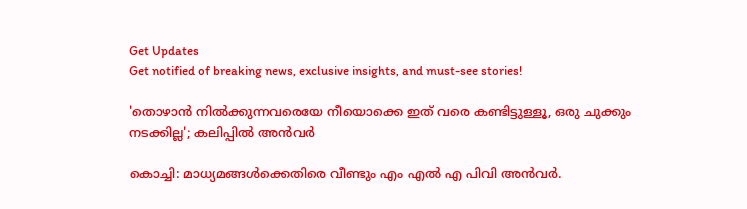Get Updates
Get notified of breaking news, exclusive insights, and must-see stories!

'തൊഴാൻ നിൽക്കുന്നവരെയേ നീയൊക്കെ ഇത്‌ വരെ കണ്ടിട്ടുള്ളൂ, ഒരു ചുക്കും നടക്കില്ല'; കലിപ്പിൽ അൻവർ

കൊച്ചി: മാധ്യമങ്ങൾക്കെതിരെ വീണ്ടും എം എൽ എ പിവി അൻവർ.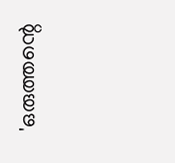'ഒരുത്തന്റെ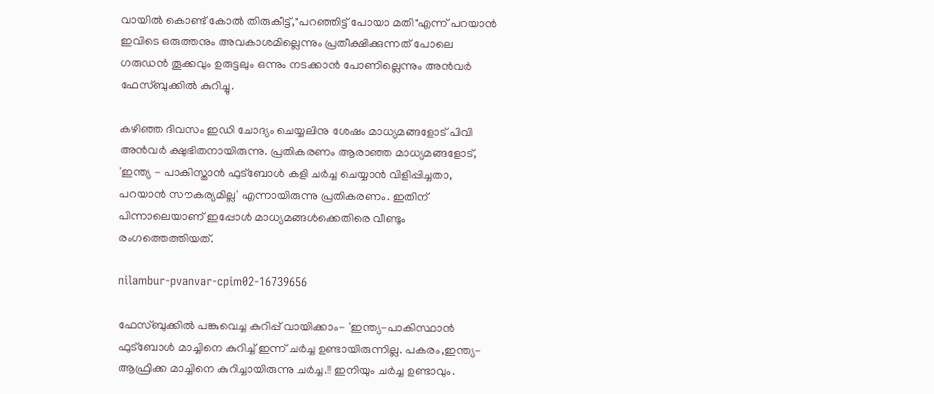വായിൽ കൊണ്ട്‌ കോൽ തിരുകീട്ട്‌,"പറഞ്ഞിട്ട്‌ പോയാ മതി"എന്ന് പറയാൻ ഇവിടെ ഒരുത്തനും അവകാശമില്ലെന്നും പ്രതീക്ഷിക്കുന്നത്‌ പോലെ ഗരുഡൻ തൂക്കവും ഉരുട്ടലും ഒന്നും നടക്കാൻ പോണില്ലെന്നും അൻവർ ഫേസ്ബുക്കിൽ കുറിച്ചു.

കഴിഞ്ഞ ദിവസം ഇഡി ചോദ്യം ചെയ്യലിനു ശേഷം മാധ്യമങ്ങളോട് പിവി അൻവർ ക്ഷുഭിതനായിരുന്നു. പ്രതികരണം ആരാഞ്ഞ മാധ്യമങ്ങളോട്, 'ഇന്ത്യ - പാകിസ്താൻ ഫുട്ബോൾ കളി ചർച്ച ചെയ്യാൻ വിളിപ്പിച്ചതാ, പറയാൻ സൗകര്യമില്ല' എന്നായിരുന്നു പ്രതികരണം. ഇതിന് പിന്നാലെയാണ് ഇപ്പോൾ മാധ്യമങ്ങൾക്കെതിരെ വീണ്ടും രംഗത്തെത്തിയത്.

nilambur-pvanvar-cpim02-16739656

ഫേസ്ബുക്കിൽ പങ്കുവെച്ച കുറിപ്പ് വായിക്കാം- 'ഇന്ത്യ-പാകിസ്ഥാൻ ഫുട്ബോൾ മാച്ചിനെ കുറിച്ച്‌ ഇന്ന് ചർച്ച ഉണ്ടായിരുന്നില്ല. പകരം,ഇന്ത്യ-ആഫ്രിക്ക മാച്ചിനെ കുറിച്ചായിരുന്നു ചർച്ച.!! ഇനിയും ചർച്ച ഉണ്ടാവും.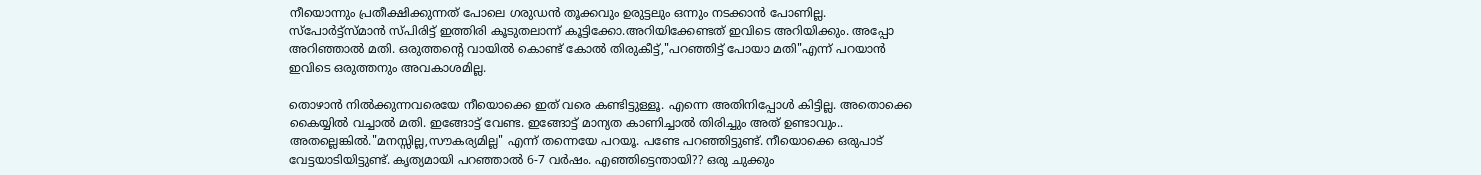നീയൊന്നും പ്രതീക്ഷിക്കുന്നത്‌ പോലെ ഗരുഡൻ തൂക്കവും ഉരുട്ടലും ഒന്നും നടക്കാൻ പോണില്ല. സ്പോർട്ട്സ്‌മാൻ സ്പിരിട്ട്‌ ഇത്തിരി കൂടുതലാന്ന് കൂട്ടിക്കോ.അറിയിക്കേണ്ടത്‌ ഇവിടെ അറിയിക്കും. അപ്പോ അറിഞ്ഞാൽ മതി. ഒരുത്തന്റെ വായിൽ കൊണ്ട്‌ കോൽ തിരുകീട്ട്‌,"പറഞ്ഞിട്ട്‌ പോയാ മതി"എന്ന് പറയാൻ ഇവിടെ ഒരുത്തനും അവകാശമില്ല.

തൊഴാൻ നിൽക്കുന്നവരെയേ നീയൊക്കെ ഇത്‌ വരെ കണ്ടിട്ടുള്ളൂ. എന്നെ അതിനിപ്പോൾ കിട്ടില്ല. അതൊക്കെ കൈയ്യിൽ വച്ചാൽ മതി. ഇങ്ങോട്ട്‌ വേണ്ട. ഇങ്ങോട്ട്‌ മാന്യത കാണിച്ചാൽ തിരിച്ചും അത്‌ ഉണ്ടാവും.. അതല്ലെങ്കിൽ."മനസ്സില്ല,സൗകര്യമില്ല" എന്ന് തന്നെയേ പറയൂ. പണ്ടേ പറഞ്ഞിട്ടുണ്ട്‌. നീയൊക്കെ ഒരുപാട്‌ വേട്ടയാടിയിട്ടുണ്ട്‌. കൃത്യമായി പറഞ്ഞാൽ 6-7 വർഷം. എഞ്ഞിട്ടെന്തായി?? ഒരു ചുക്കും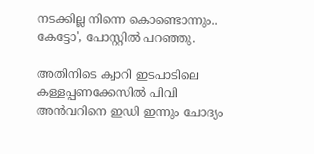നടക്കില്ല നിന്നെ കൊണ്ടൊന്നും..
കേട്ടോ', പോസ്റ്റിൽ പറഞ്ഞു.

അതിനിടെ ക്വാറി ഇടപാടിലെ കള്ളപ്പണക്കേസിൽ പിവി അൻവറിനെ ഇഡി ഇന്നും ചോദ്യം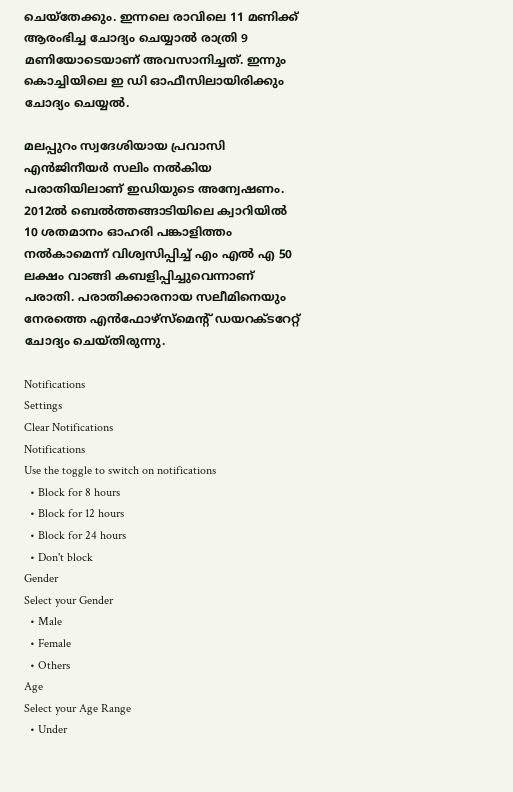ചെയ്തേക്കും. ഇന്നലെ രാവിലെ 11 മണിക്ക് ആരംഭിച്ച ചോദ്യം ചെയ്യാൽ രാത്രി 9 മണിയോടെയാണ് അവസാനിച്ചത്. ഇന്നും കൊച്ചിയിലെ ഇ ഡി ഓഫീസിലായിരിക്കും ചോദ്യം ചെയ്യൽ.

മലപ്പുറം സ്വദേശിയായ പ്രവാസി എൻജിനീയർ സലിം നൽകിയ പരാതിയിലാണ് ഇഡിയുടെ അന്വേഷണം. 2012ൽ ബെൽത്തങ്ങാടിയിലെ ക്വാറിയിൽ 10 ശതമാനം ഓഹരി പങ്കാളിത്തം നൽകാമെന്ന് വിശ്വസിപ്പിച്ച് എം എൽ എ 50 ലക്ഷം വാങ്ങി കബളിപ്പിച്ചുവെന്നാണ് പരാതി. പരാതിക്കാരനായ സലീമിനെയും നേരത്തെ എൻഫോഴ്സ്മെന്‍റ് ഡയറക്ടറേറ്റ് ചോദ്യം ചെയ്തിരുന്നു.

Notifications
Settings
Clear Notifications
Notifications
Use the toggle to switch on notifications
  • Block for 8 hours
  • Block for 12 hours
  • Block for 24 hours
  • Don't block
Gender
Select your Gender
  • Male
  • Female
  • Others
Age
Select your Age Range
  • Under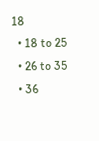18
  • 18 to 25
  • 26 to 35
  • 36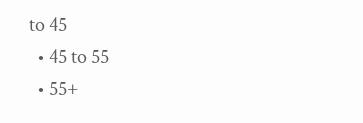to 45
  • 45 to 55
  • 55+